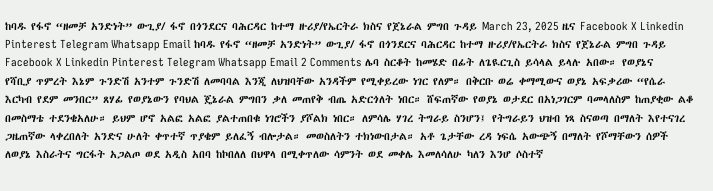ከባዱ የፋኖ “ዘመቻ አንድነት” ውጊያ/ ፋኖ በጎንደርና ባሕርዳር ከተማ ዙሪያ/የኤርትራ ክስና የጀኔራል ምግበ ጉዳይ March 23, 2025 ዜና Facebook X Linkedin Pinterest Telegram Whatsapp Email ከባዱ የፋኖ “ዘመቻ አንድነት” ውጊያ/ ፋኖ በጎንደርና ባሕርዳር ከተማ ዙሪያ/የኤርትራ ክስና የጀኔራል ምግበ ጉዳይ Facebook X Linkedin Pinterest Telegram Whatsapp Email 2 Comments ሌባ ስርቆት ከመሄድ በፊት ለጌዪርጊስ ይሳላል ይላሉ አበው። የወያኔና የሻቢያ ጥምረት እኔም ጉንድሽ አንተም ጉንድሽ ለመባባል እንጂ ለህዝባቸው አንዳችም የሚቀይረው ነገር የለም። በቅርቡ ወሬ ቀማሚውና ወያኔ አፍቃሪው “የሴራ እርካብ የደም መንበር” ጸሃፊ የወያኔውን የባህል ጄኔራል ምግበን ቃለ መጠየቅ ብጤ አድርጎለት ነበር። ሸፍጠኛው የወያኔ ወታደር በአነጋገርም ባመላለስም ከጠያቂው ልቆ በመስማቴ ተደንቄአለሁ። ይህም ሆኖ አልፎ አልፎ ያልተጠበቁ ነገሮችን ያሾልክ ነበር። ለምሳሌ ሃገረ ትግራይ ስንሆን፤ የትግራይን ህዝብ ነጻ ስናወጣ በማለት እየተናገረ ጋዜጠኛው ላቀረበለት አንድና ሁለት ቀጥተኛ ጥያቄም ይለፈኝ ብሎታል። መወስለትን ተክነውበታል። አቶ ጌታቸው ረዳ ነፍሴ አውጭኝ በማለት የሾማቸውን ሰዎች ለወያኔ እስራትና ግርፋት አጋልጦ ወደ አዲስ አበባ ከኮበለለ በህዋላ በሚቀጥለው ሳምንት ወደ መቀሌ እመለሳለሁ ካለን እንሆ ሶስተኛ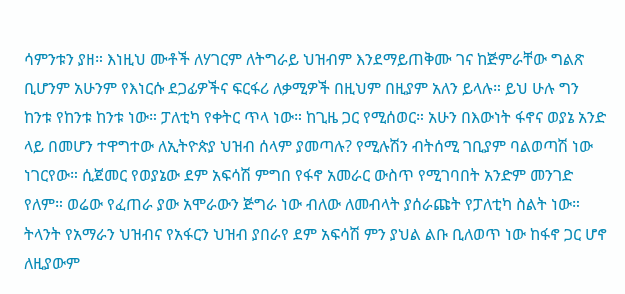ሳምንቱን ያዘ። እነዚህ ሙቶች ለሃገርም ለትግራይ ህዝብም እንደማይጠቅሙ ገና ከጅምራቸው ግልጽ ቢሆንም አሁንም የእነርሱ ደጋፊዎችና ፍርፋሪ ለቃሚዎች በዚህም በዚያም አለን ይላሉ። ይህ ሁሉ ግን ከንቱ የከንቱ ከንቱ ነው። ፓለቲካ የቀትር ጥላ ነው። ከጊዜ ጋር የሚሰወር። አሁን በእውነት ፋኖና ወያኔ አንድ ላይ በመሆን ተዋግተው ለኢትዮጵያ ህዝብ ሰላም ያመጣሉ? የሚሉሽን ብትሰሚ ገቢያም ባልወጣሽ ነው ነገርየው። ሲጀመር የወያኔው ደም አፍሳሽ ምግበ የፋኖ አመራር ውስጥ የሚገባበት አንድም መንገድ የለም። ወሬው የፈጠራ ያው አሞራውን ጅግራ ነው ብለው ለመብላት ያሰራጩት የፓለቲካ ስልት ነው። ትላንት የአማራን ህዝብና የአፋርን ህዝብ ያበራየ ደም አፍሳሽ ምን ያህል ልቡ ቢለወጥ ነው ከፋኖ ጋር ሆኖ ለዚያውም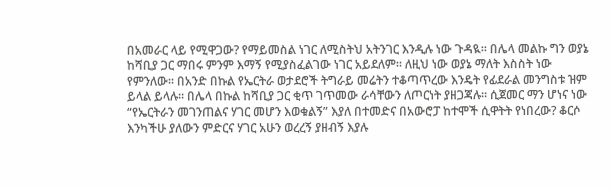በአመራር ላይ የሚዋጋው? የማይመስል ነገር ለሚስትህ አትንገር እንዲሉ ነው ጉዳዪ። በሌላ መልኩ ግን ወያኔ ከሻቢያ ጋር ማበሩ ምንም እማኝ የሚያስፈልገው ነገር አይደለም። ለዚህ ነው ወያኔ ማለት እስስት ነው የምንለው። በአንድ በኩል የኤርትራ ወታደሮች ትግራይ መሬትን ተቆጣጥረው እንዴት የፊደራል መንግስቱ ዝም ይላል ይላሉ። በሌላ በኩል ከሻቢያ ጋር ቂጥ ገጥመው ራሳቸውን ለጦርነት ያዘጋጃሉ። ሲጀመር ማን ሆነና ነው “የኤርትራን መገንጠልና ሃገር መሆን እወቁልኝ” እያለ በተመድና በአውሮፓ ከተሞች ሲዋትት የነበረው? ቆርሶ እንካችሁ ያለውን ምድርና ሃገር አሁን ወረረኝ ያዘብኝ እያሉ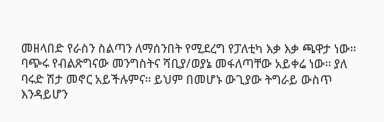መዘላበድ የራስን ስልጣን ለማሰንበት የሚደረግ የፓለቲካ እቃ እቃ ጫዋታ ነው። ባጭሩ የብልጽግናው መንግስትና ሻቢያ/ወያኔ መፋለጣቸው አይቀሬ ነው። ያለ ባሩድ ሽታ መኖር አይችሉምና። ይህም በመሆኑ ውጊያው ትግራይ ውስጥ እንዳይሆን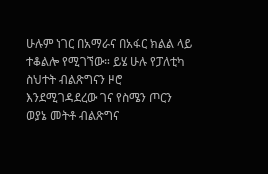ሁሉም ነገር በአማራና በአፋር ክልል ላይ ተቆልሎ የሚገኘው። ይሄ ሁሉ የፓለቲካ ስህተት ብልጽግናን ዞሮ እንደሚገዳደረው ገና የስሜን ጦርን ወያኔ መትቶ ብልጽግና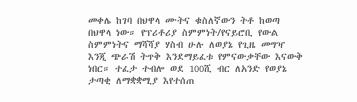መቀሌ ከገባ በህዋላ ሙትና ቁስለኛውን ትቶ ከወጣ በህዋላ ነው። የፕሪቶሪያ ስምምነት/የናይሮቢ የውል ስምምነትና ማሻሻያ ሃስብ ሁሉ ለወያኔ የጊዜ መግዣ እንጂ ጭራሽ ትጥቅ እንደማይፈቱ የምናውቃቸው እናውቅ ነበር። ተፈታ ተብሎ ወደ 100ሺ ብር ለአንድ የወያኔ ታጣቂ ለማቋቋሚያ እየተሰጠ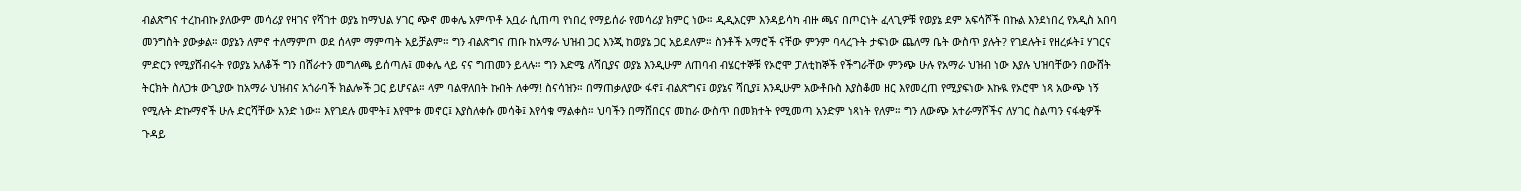ብልጽግና ተረከብኩ ያለውም መሳሪያ የዛገና የሻገተ ወያኔ ከማህል ሃገር ጭኖ መቀሌ አምጥቶ አቧራ ሲጠጣ የነበረ የማይሰራ የመሳሪያ ክምር ነው። ዲዲአርም እንዳይሳካ ብዙ ጫና በጦርነት ፈላጊዎቹ የወያኔ ደም አፍሳሾች በኩል እንደነበረ የአዲስ አበባ መንግስት ያውቃል። ወያኔን ለምኖ ተለማምጦ ወደ ሰላም ማምጣት አይቻልም። ግን ብልጽግና ጠቡ ከአማራ ህዝብ ጋር እንጂ ከወያኔ ጋር አይደለም። ስንቶች አማሮች ናቸው ምንም ባላረጉት ታፍነው ጨለማ ቤት ውስጥ ያሉት? የገደሉት፤ የዘረፉት፤ ሃገርና ምድርን የሚያሸብሩት የወያኔ አለቆች ግን በሸራተን መግለጫ ይሰጣሉ፤ መቀሌ ላይ ናና ግጠመን ይላሉ። ግን እድሜ ለሻቢያና ወያኔ እንዲሁም ለጠባብ ብሄርተኞቹ የኦሮሞ ፓለቲከኞች የችግራቸው ምንጭ ሁሉ የአማራ ህዝብ ነው እያሉ ህዝባቸውን በውሸት ትርክት ስለጋቱ ውጊያው ከአማራ ህዝብና አጎራባች ክልሎች ጋር ይሆናል። ላም ባልዋለበት ኩበት ለቀማ! ስናሳዝን። በማጠቃለያው ፋኖ፤ ብልጽግና፤ ወያኔና ሻቢያ፤ እንዲሁም አውቶቡስ እያስቆመ ዘር እየመረጠ የሚያፍነው እኩዪ የኦሮሞ ነጻ አውጭ ነኝ የሚሉት ድኩማኖች ሁሉ ድርሻቸው አንድ ነው። እየገደሉ መሞት፤ እየሞቱ መኖር፤ እያስለቀሱ መሳቅ፤ እየሳቁ ማልቀስ። ህባችን በማሸበርና መከራ ውስጥ በመክተት የሚመጣ አንድም ነጻነት የለም። ግን ለውጭ አተራማሾችና ለሃገር ስልጣን ናፋቂዎች ጉዳይ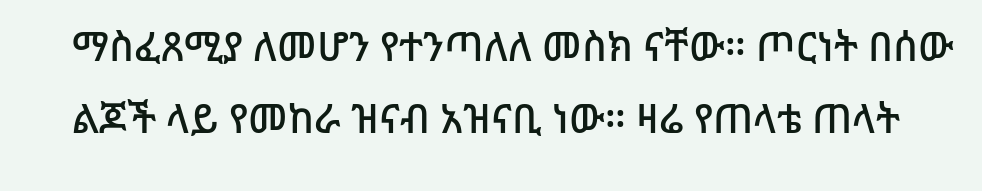ማስፈጸሚያ ለመሆን የተንጣለለ መስክ ናቸው። ጦርነት በሰው ልጆች ላይ የመከራ ዝናብ አዝናቢ ነው። ዛሬ የጠላቴ ጠላት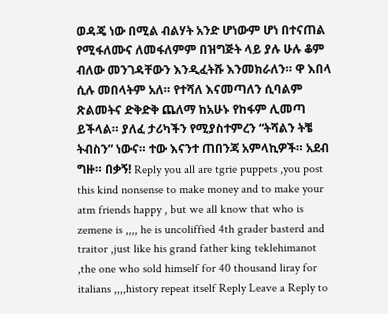ወዳጄ ነው በሚል ብልሃት አንድ ሆነውም ሆነ በተናጠል የሚፋለሙና ለመፋለምም በዝግጅት ላይ ያሉ ሁሉ ቆም ብለው መንገዳቸውን እንዲፈትሹ እንመክራለን። ዋ እበላ ሲሉ መበላትም አለ። የተሻለ እናመጣለን ሲባልም ጽልመትና ድቅድቅ ጨለማ ከአሁኑ የከፋም ሊመጣ ይችላል። ያለፈ ታሪካችን የሚያስተምረን “ትሻልን ትቼ ትብስን” ነውና። ተው እናንተ ጠበንጃ አምላኪዎች። አደብ ግዙ። በቃኝ! Reply you all are tgrie puppets ,you post this kind nonsense to make money and to make your atm friends happy , but we all know that who is zemene is ,,,, he is uncoliffied 4th grader basterd and traitor ,just like his grand father king teklehimanot ,the one who sold himself for 40 thousand liray for italians ,,,,history repeat itself Reply Leave a Reply to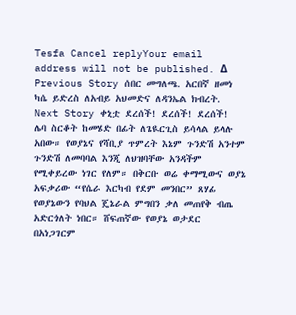Tesfa Cancel replyYour email address will not be published. Δ Previous Story ሰበር መግለጫ. አርበኛ ዘመነ ካሴ ይድረስ ለአብይ አህመድና ለዳንኤል ክብረት. Next Story ቀኒቷ ደረሰች! ደረሰች! ደረሰች!
ሌባ ስርቆት ከመሄድ በፊት ለጌዪርጊስ ይሳላል ይላሉ አበው። የወያኔና የሻቢያ ጥምረት እኔም ጉንድሽ አንተም ጉንድሽ ለመባባል እንጂ ለህዝባቸው አንዳችም የሚቀይረው ነገር የለም። በቅርቡ ወሬ ቀማሚውና ወያኔ አፍቃሪው “የሴራ እርካብ የደም መንበር” ጸሃፊ የወያኔውን የባህል ጄኔራል ምግበን ቃለ መጠየቅ ብጤ አድርጎለት ነበር። ሸፍጠኛው የወያኔ ወታደር በአነጋገርም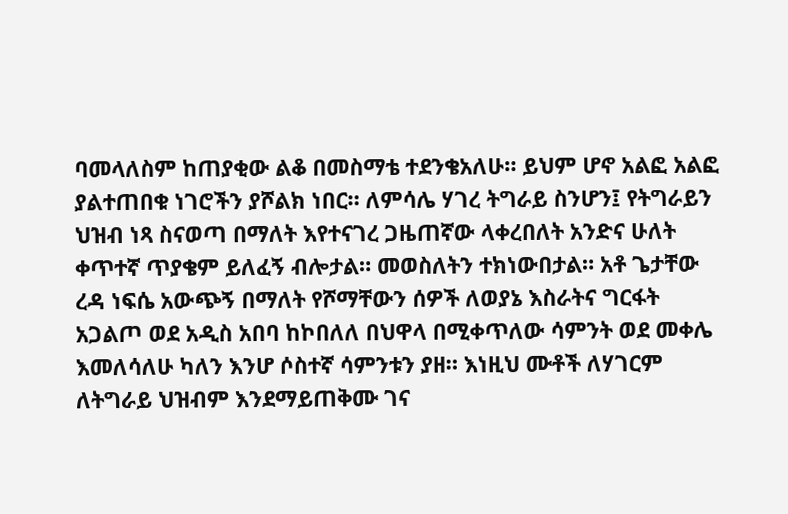ባመላለስም ከጠያቂው ልቆ በመስማቴ ተደንቄአለሁ። ይህም ሆኖ አልፎ አልፎ ያልተጠበቁ ነገሮችን ያሾልክ ነበር። ለምሳሌ ሃገረ ትግራይ ስንሆን፤ የትግራይን ህዝብ ነጻ ስናወጣ በማለት እየተናገረ ጋዜጠኛው ላቀረበለት አንድና ሁለት ቀጥተኛ ጥያቄም ይለፈኝ ብሎታል። መወስለትን ተክነውበታል። አቶ ጌታቸው ረዳ ነፍሴ አውጭኝ በማለት የሾማቸውን ሰዎች ለወያኔ እስራትና ግርፋት አጋልጦ ወደ አዲስ አበባ ከኮበለለ በህዋላ በሚቀጥለው ሳምንት ወደ መቀሌ እመለሳለሁ ካለን እንሆ ሶስተኛ ሳምንቱን ያዘ። እነዚህ ሙቶች ለሃገርም ለትግራይ ህዝብም እንደማይጠቅሙ ገና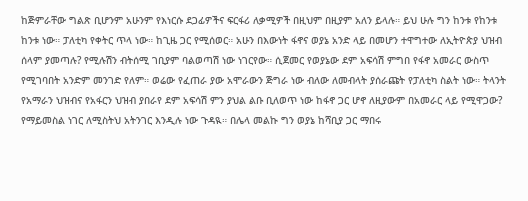ከጅምራቸው ግልጽ ቢሆንም አሁንም የእነርሱ ደጋፊዎችና ፍርፋሪ ለቃሚዎች በዚህም በዚያም አለን ይላሉ። ይህ ሁሉ ግን ከንቱ የከንቱ ከንቱ ነው። ፓለቲካ የቀትር ጥላ ነው። ከጊዜ ጋር የሚሰወር። አሁን በእውነት ፋኖና ወያኔ አንድ ላይ በመሆን ተዋግተው ለኢትዮጵያ ህዝብ ሰላም ያመጣሉ? የሚሉሽን ብትሰሚ ገቢያም ባልወጣሽ ነው ነገርየው። ሲጀመር የወያኔው ደም አፍሳሽ ምግበ የፋኖ አመራር ውስጥ የሚገባበት አንድም መንገድ የለም። ወሬው የፈጠራ ያው አሞራውን ጅግራ ነው ብለው ለመብላት ያሰራጩት የፓለቲካ ስልት ነው። ትላንት የአማራን ህዝብና የአፋርን ህዝብ ያበራየ ደም አፍሳሽ ምን ያህል ልቡ ቢለወጥ ነው ከፋኖ ጋር ሆኖ ለዚያውም በአመራር ላይ የሚዋጋው? የማይመስል ነገር ለሚስትህ አትንገር እንዲሉ ነው ጉዳዪ። በሌላ መልኩ ግን ወያኔ ከሻቢያ ጋር ማበሩ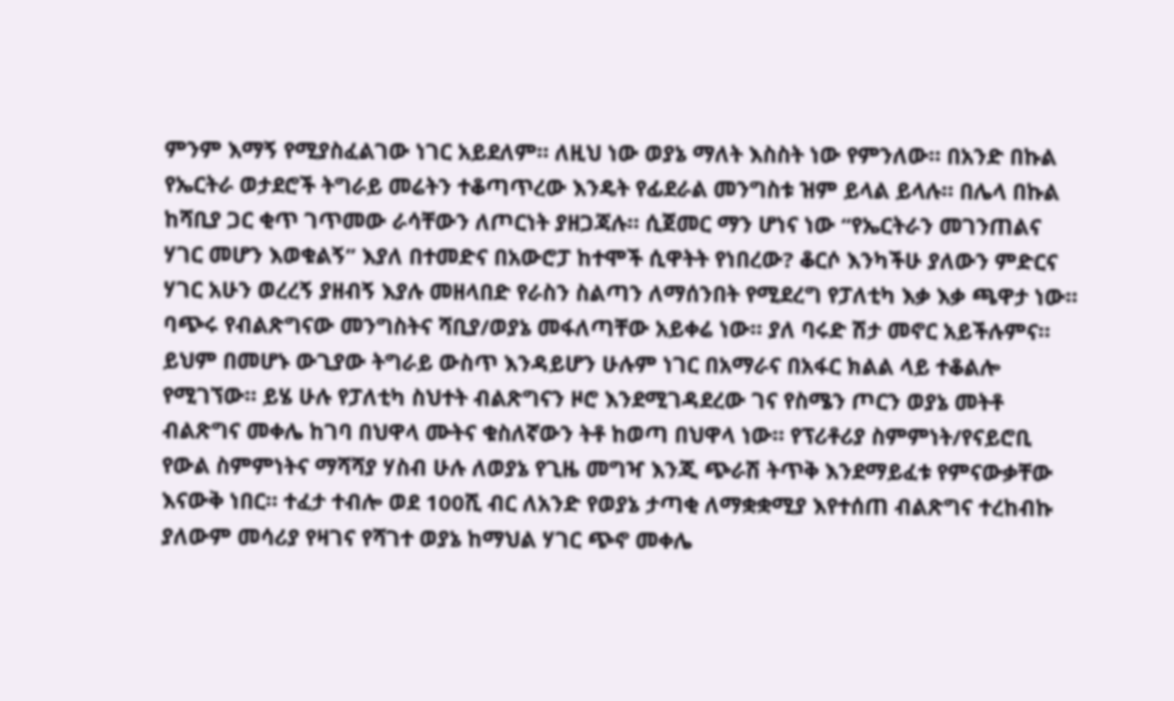ምንም እማኝ የሚያስፈልገው ነገር አይደለም። ለዚህ ነው ወያኔ ማለት እስስት ነው የምንለው። በአንድ በኩል የኤርትራ ወታደሮች ትግራይ መሬትን ተቆጣጥረው እንዴት የፊደራል መንግስቱ ዝም ይላል ይላሉ። በሌላ በኩል ከሻቢያ ጋር ቂጥ ገጥመው ራሳቸውን ለጦርነት ያዘጋጃሉ። ሲጀመር ማን ሆነና ነው “የኤርትራን መገንጠልና ሃገር መሆን እወቁልኝ” እያለ በተመድና በአውሮፓ ከተሞች ሲዋትት የነበረው? ቆርሶ እንካችሁ ያለውን ምድርና ሃገር አሁን ወረረኝ ያዘብኝ እያሉ መዘላበድ የራስን ስልጣን ለማሰንበት የሚደረግ የፓለቲካ እቃ እቃ ጫዋታ ነው። ባጭሩ የብልጽግናው መንግስትና ሻቢያ/ወያኔ መፋለጣቸው አይቀሬ ነው። ያለ ባሩድ ሽታ መኖር አይችሉምና። ይህም በመሆኑ ውጊያው ትግራይ ውስጥ እንዳይሆን ሁሉም ነገር በአማራና በአፋር ክልል ላይ ተቆልሎ የሚገኘው። ይሄ ሁሉ የፓለቲካ ስህተት ብልጽግናን ዞሮ እንደሚገዳደረው ገና የስሜን ጦርን ወያኔ መትቶ ብልጽግና መቀሌ ከገባ በህዋላ ሙትና ቁስለኛውን ትቶ ከወጣ በህዋላ ነው። የፕሪቶሪያ ስምምነት/የናይሮቢ የውል ስምምነትና ማሻሻያ ሃስብ ሁሉ ለወያኔ የጊዜ መግዣ እንጂ ጭራሽ ትጥቅ እንደማይፈቱ የምናውቃቸው እናውቅ ነበር። ተፈታ ተብሎ ወደ 100ሺ ብር ለአንድ የወያኔ ታጣቂ ለማቋቋሚያ እየተሰጠ ብልጽግና ተረከብኩ ያለውም መሳሪያ የዛገና የሻገተ ወያኔ ከማህል ሃገር ጭኖ መቀሌ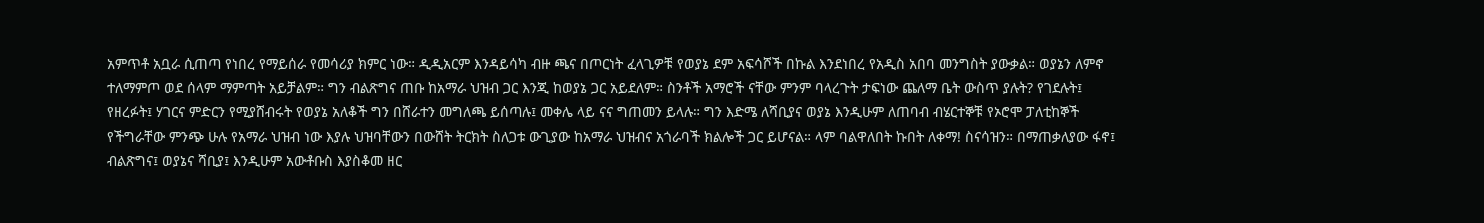አምጥቶ አቧራ ሲጠጣ የነበረ የማይሰራ የመሳሪያ ክምር ነው። ዲዲአርም እንዳይሳካ ብዙ ጫና በጦርነት ፈላጊዎቹ የወያኔ ደም አፍሳሾች በኩል እንደነበረ የአዲስ አበባ መንግስት ያውቃል። ወያኔን ለምኖ ተለማምጦ ወደ ሰላም ማምጣት አይቻልም። ግን ብልጽግና ጠቡ ከአማራ ህዝብ ጋር እንጂ ከወያኔ ጋር አይደለም። ስንቶች አማሮች ናቸው ምንም ባላረጉት ታፍነው ጨለማ ቤት ውስጥ ያሉት? የገደሉት፤ የዘረፉት፤ ሃገርና ምድርን የሚያሸብሩት የወያኔ አለቆች ግን በሸራተን መግለጫ ይሰጣሉ፤ መቀሌ ላይ ናና ግጠመን ይላሉ። ግን እድሜ ለሻቢያና ወያኔ እንዲሁም ለጠባብ ብሄርተኞቹ የኦሮሞ ፓለቲከኞች የችግራቸው ምንጭ ሁሉ የአማራ ህዝብ ነው እያሉ ህዝባቸውን በውሸት ትርክት ስለጋቱ ውጊያው ከአማራ ህዝብና አጎራባች ክልሎች ጋር ይሆናል። ላም ባልዋለበት ኩበት ለቀማ! ስናሳዝን። በማጠቃለያው ፋኖ፤ ብልጽግና፤ ወያኔና ሻቢያ፤ እንዲሁም አውቶቡስ እያስቆመ ዘር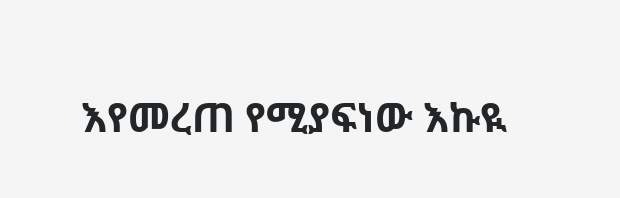እየመረጠ የሚያፍነው እኩዪ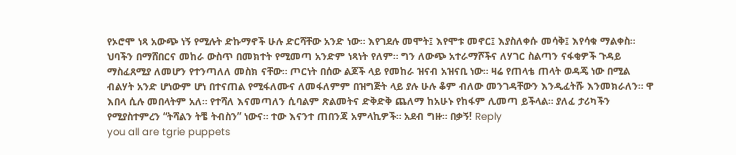የኦሮሞ ነጻ አውጭ ነኝ የሚሉት ድኩማኖች ሁሉ ድርሻቸው አንድ ነው። እየገደሉ መሞት፤ እየሞቱ መኖር፤ እያስለቀሱ መሳቅ፤ እየሳቁ ማልቀስ። ህባችን በማሸበርና መከራ ውስጥ በመክተት የሚመጣ አንድም ነጻነት የለም። ግን ለውጭ አተራማሾችና ለሃገር ስልጣን ናፋቂዎች ጉዳይ ማስፈጸሚያ ለመሆን የተንጣለለ መስክ ናቸው። ጦርነት በሰው ልጆች ላይ የመከራ ዝናብ አዝናቢ ነው። ዛሬ የጠላቴ ጠላት ወዳጄ ነው በሚል ብልሃት አንድ ሆነውም ሆነ በተናጠል የሚፋለሙና ለመፋለምም በዝግጅት ላይ ያሉ ሁሉ ቆም ብለው መንገዳቸውን እንዲፈትሹ እንመክራለን። ዋ እበላ ሲሉ መበላትም አለ። የተሻለ እናመጣለን ሲባልም ጽልመትና ድቅድቅ ጨለማ ከአሁኑ የከፋም ሊመጣ ይችላል። ያለፈ ታሪካችን የሚያስተምረን “ትሻልን ትቼ ትብስን” ነውና። ተው እናንተ ጠበንጃ አምላኪዎች። አደብ ግዙ። በቃኝ! Reply
you all are tgrie puppets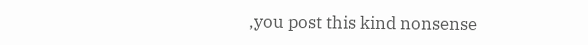,you post this kind nonsense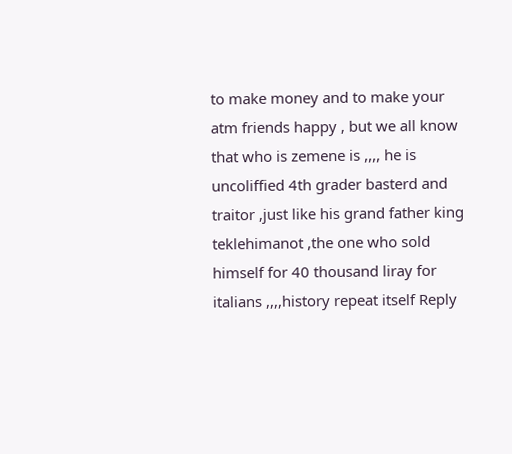to make money and to make your atm friends happy , but we all know that who is zemene is ,,,, he is uncoliffied 4th grader basterd and traitor ,just like his grand father king teklehimanot ,the one who sold himself for 40 thousand liray for italians ,,,,history repeat itself Reply